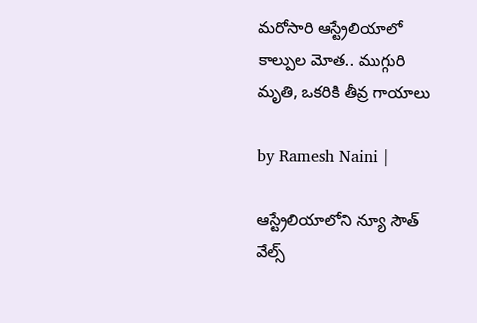మరోసారి ఆస్ట్రేలియాలో కాల్పుల మోత.. ముగ్గురి మృతి, ఒకరికి తీవ్ర గాయాలు

by Ramesh Naini |

ఆస్ట్రేలియాలోని న్యూ సౌత్ వేల్స్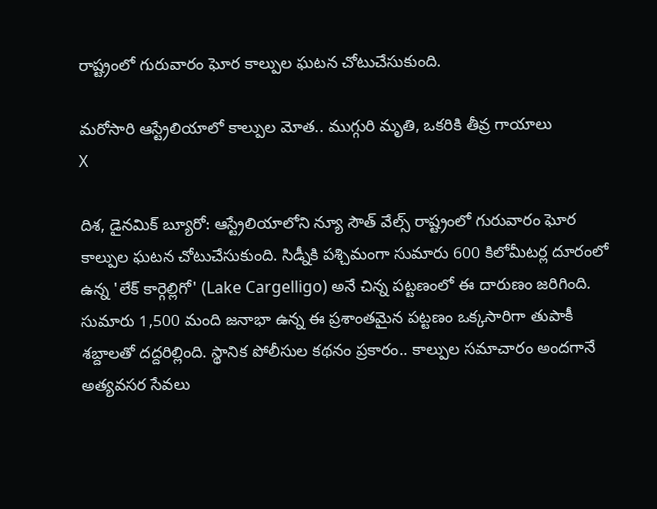రాష్ట్రంలో గురువారం ఘోర కాల్పుల ఘటన చోటుచేసుకుంది.

మరోసారి ఆస్ట్రేలియాలో కాల్పుల మోత.. ముగ్గురి మృతి, ఒకరికి తీవ్ర గాయాలు
X

దిశ, డైనమిక్ బ్యూరో: ఆస్ట్రేలియాలోని న్యూ సౌత్ వేల్స్ రాష్ట్రంలో గురువారం ఘోర కాల్పుల ఘటన చోటుచేసుకుంది. సిడ్నీకి పశ్చిమంగా సుమారు 600 కిలోమీటర్ల దూరంలో ఉన్న 'లేక్ కార్గెల్లిగో' (Lake Cargelligo) అనే చిన్న పట్టణంలో ఈ దారుణం జరిగింది. సుమారు 1,500 మంది జనాభా ఉన్న ఈ ప్రశాంతమైన పట్టణం ఒక్కసారిగా తుపాకీ శబ్దాలతో దద్దరిల్లింది. స్థానిక పోలీసుల కథనం ప్రకారం.. కాల్పుల సమాచారం అందగానే అత్యవసర సేవలు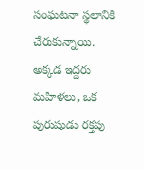సంఘటనా స్థలానికి చేరుకున్నాయి. అక్కడ ఇద్దరు మహిళలు, ఒక పురుషుడు రక్తపు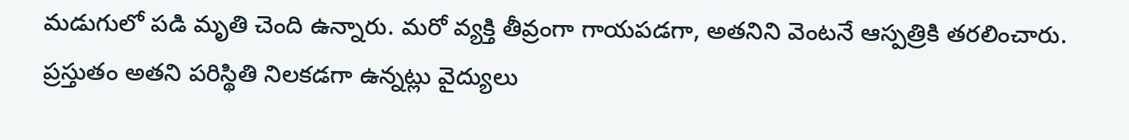మడుగులో పడి మృతి చెంది ఉన్నారు. మరో వ్యక్తి తీవ్రంగా గాయపడగా, అతనిని వెంటనే ఆస్పత్రికి తరలించారు. ప్రస్తుతం అతని పరిస్థితి నిలకడగా ఉన్నట్లు వైద్యులు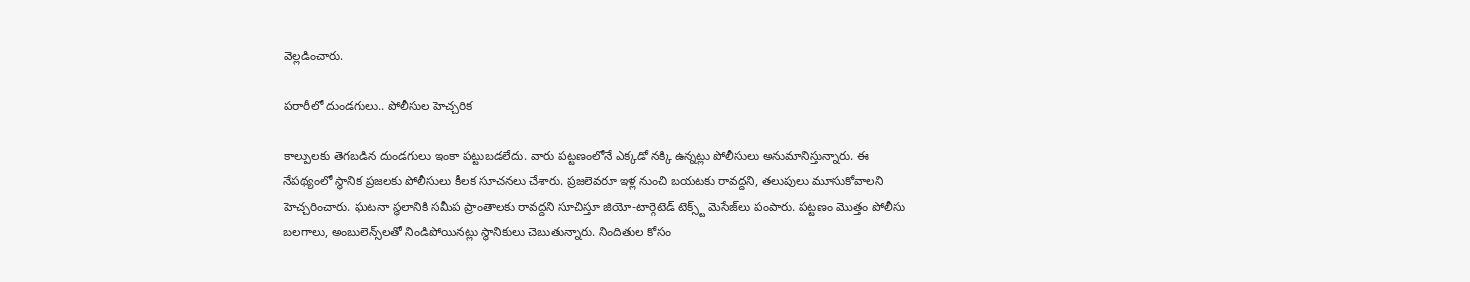వెల్లడించారు.

పరారీలో దుండగులు.. పోలీసుల హెచ్చరిక

కాల్పులకు తెగబడిన దుండగులు ఇంకా పట్టుబడలేదు. వారు పట్టణంలోనే ఎక్కడో నక్కి ఉన్నట్లు పోలీసులు అనుమానిస్తున్నారు. ఈ నేపథ్యంలో స్థానిక ప్రజలకు పోలీసులు కీలక సూచనలు చేశారు. ప్రజలెవరూ ఇళ్ల నుంచి బయటకు రావద్దని, తలుపులు మూసుకోవాలని హెచ్చరించారు. ఘటనా స్థలానికి సమీప ప్రాంతాలకు రావద్దని సూచిస్తూ జియో-టార్గెటెడ్ టెక్స్ట్ మెసేజ్‌లు పంపారు. పట్టణం మొత్తం పోలీసు బలగాలు, అంబులెన్స్‌లతో నిండిపోయినట్లు స్థానికులు చెబుతున్నారు. నిందితుల కోసం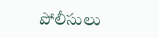పోలీసులు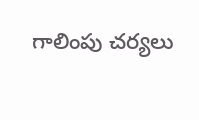గాలింపు చర్యలు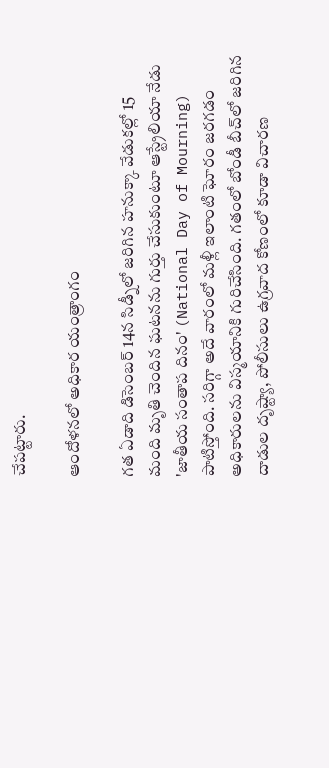చేపట్టారు.

ఆందోళనలో అధికార యంత్రాంగం

గత ఏడాది డిసెంబర్ 14న సిడ్నీలో జరిగిన హనుక్కా వేడుకల్లో 15 మంది మృతి చెందిన ఘటనను గుర్తు చేసుకుంటూ ఆస్ట్రేలియా నేడు 'జాతీయ సంతాప దినం' (National Day of Mourning) పాటిస్తోంది. సరిగ్గా అదే వారంలో మళ్లీ ఇలాంటి ఘోరం జరగడం అధికారులను విస్మయానికి గురిచేసింది. గతంలో బోండీ బీచ్‌లో జరిగిన దాడుల దృష్ట్యా, పోలీసులు ఉగ్రవాద కోణంలో కూడా విచారణ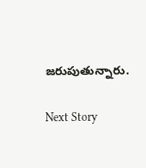జరుపుతున్నారు.

Next Story